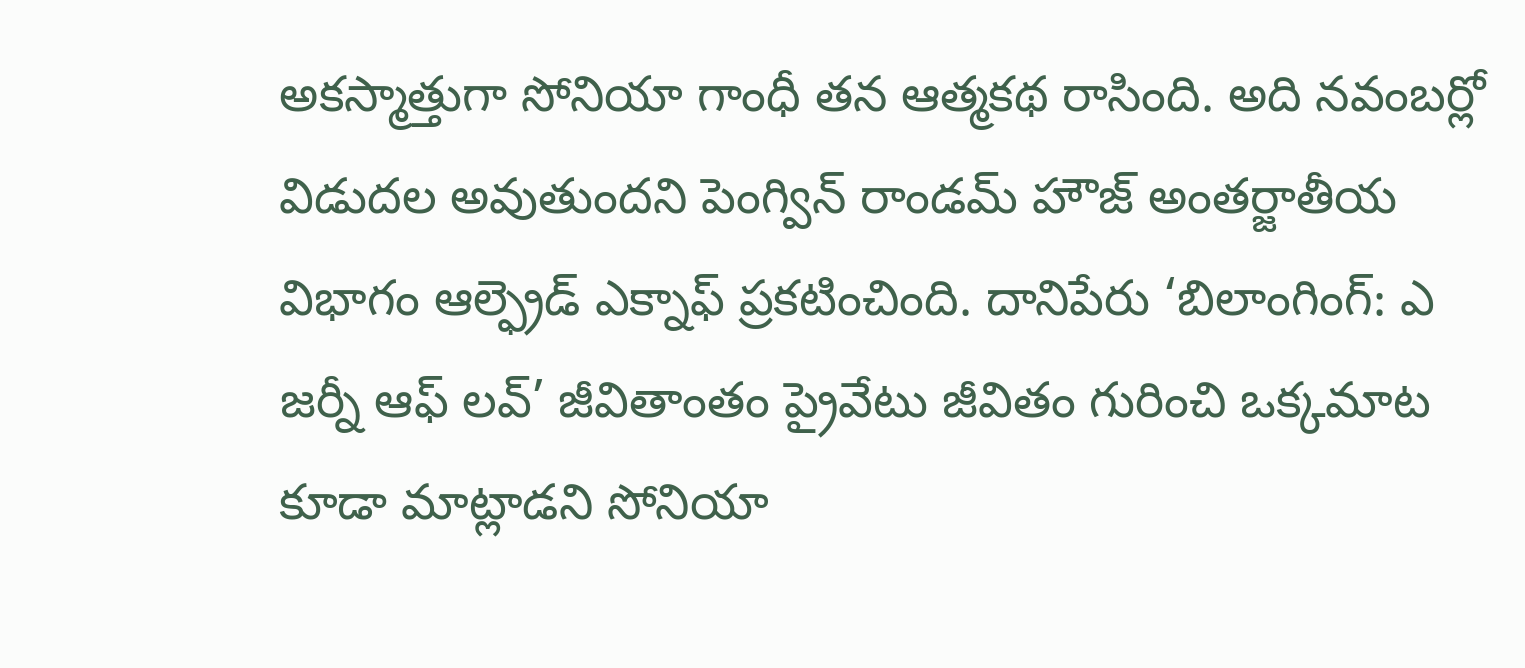అకస్మాత్తుగా సోనియా గాంధీ తన ఆత్మకథ రాసింది. అది నవంబర్లో విడుదల అవుతుందని పెంగ్విన్ రాండమ్ హౌజ్ అంతర్జాతీయ విభాగం ఆల్ఫ్రెడ్ ఎక్నాఫ్ ప్రకటించింది. దానిపేరు ‘బిలాంగింగ్: ఎ జర్నీ ఆఫ్ లవ్’ జీవితాంతం ప్రైవేటు జీవితం గురించి ఒక్కమాట కూడా మాట్లాడని సోనియా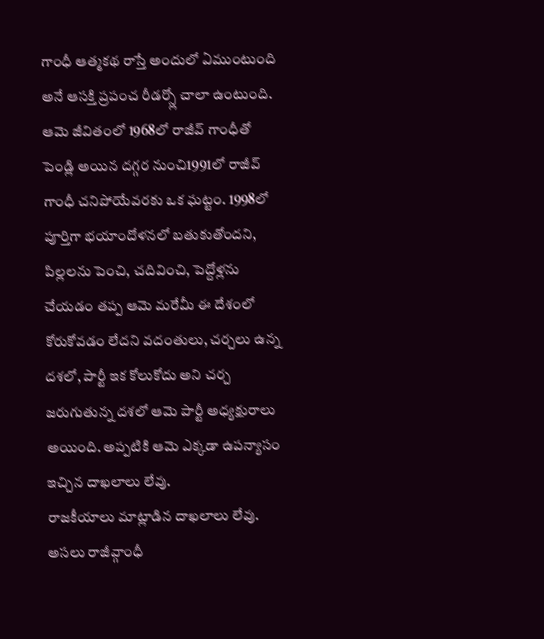గాంధీ ఆత్మకథ రాస్తే అందులో ఏముంటుంది అనే ఆసక్తి ప్రపంచ రీడర్స్లో చాలా ఉంటుంది. ఆమె జీవితంలో 1968లో రాజీవ్ గాంధీతో పెండ్లి అయిన దగ్గర నుంచి1991లో రాజీవ్ గాంధీ చనిపోయేవరకు ఒక ఘట్టం. 1998లో పూర్తిగా భయాందోళనలో బతుకుతోందని, పిల్లలను పెంచి, చదివించి, పెద్దోళ్లను చేయడం తప్ప ఆమె మరేమీ ఈ దేశంలో కోరుకోవడం లేదని వదంతులు, చర్చలు ఉన్న దశలో, పార్టీ ఇక కోలుకోదు అని చర్చ జరుగుతున్న దశలో ఆమె పార్టీ అధ్యక్షురాలు అయింది. అప్పటికి ఆమె ఎక్కడా ఉపన్యాసం ఇచ్చిన దాఖలాలు లేవు.
రాజకీయాలు మాట్లాడిన దాఖలాలు లేవు. అసలు రాజీవ్గాంధీ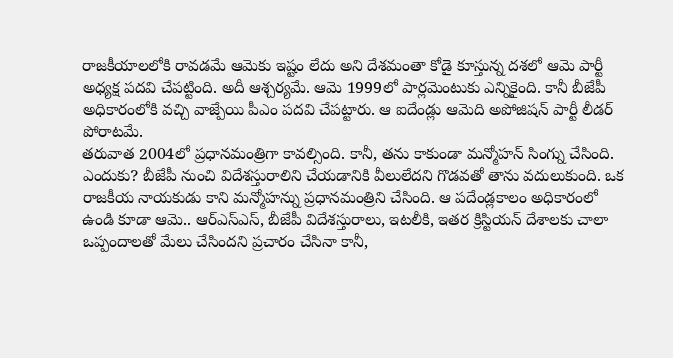రాజకీయాలలోకి రావడమే ఆమెకు ఇష్టం లేదు అని దేశమంతా కోడై కూస్తున్న దశలో ఆమె పార్టీ అధ్యక్ష పదవి చేపట్టింది. అదీ ఆశ్చర్యమే. ఆమె 1999లో పార్లమెంటుకు ఎన్నికైంది. కానీ బీజేపీ అధికారంలోకి వచ్చి వాజ్పేయి పీఎం పదవి చేపట్టారు. ఆ ఐదేండ్లు ఆమెది అపోజిషన్ పార్టీ లీడర్ పోరాటమే.
తరువాత 2004లో ప్రధానమంత్రిగా కావల్సింది. కానీ, తను కాకుండా మన్మోహన్ సింగ్ను చేసింది. ఎందుకు? బీజేపీ నుంచి విదేశస్తురాలిని చేయడానికి వీలులేదని గొడవతో తాను వదులుకుంది. ఒక రాజకీయ నాయకుడు కాని మన్మోహన్ను ప్రధానమంత్రిని చేసింది. ఆ పదేండ్లకాలం అధికారంలో ఉండి కూడా ఆమె.. ఆర్ఎస్ఎస్, బీజేపీ విదేశస్తురాలు, ఇటలీకి, ఇతర క్రిస్టియన్ దేశాలకు చాలా ఒప్పందాలతో మేలు చేసిందని ప్రచారం చేసినా కానీ,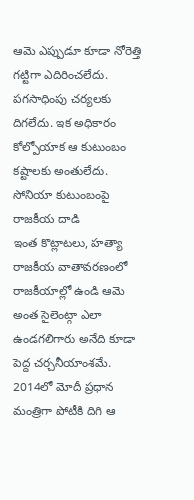ఆమె ఎప్పుడూ కూడా నోరెత్తి గట్టిగా ఎదిరించలేదు. పగసాధింపు చర్యలకు దిగలేదు. ఇక అధికారం
కోల్పోయాక ఆ కుటుంబం కష్టాలకు అంతులేదు.
సోనియా కుటుంబంపై రాజకీయ దాడి
ఇంత కొట్లాటలు, హత్యా రాజకీయ వాతావరణంలో రాజకీయాల్లో ఉండి ఆమె అంత సైలెంట్గా ఎలా ఉండగలిగారు అనేది కూడా పెద్ద చర్చనీయాంశమే. 2014లో మోదీ ప్రధాన మంత్రిగా పోటీకి దిగి ఆ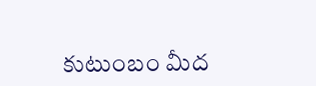కుటుంబం మీద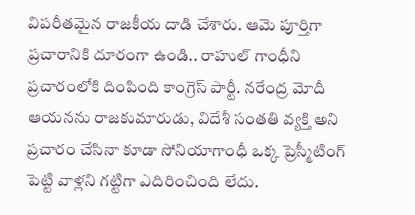విపరీతమైన రాజకీయ దాడి చేశారు. ఆమె పూర్తిగా ప్రచారానికి దూరంగా ఉండి.. రాహుల్ గాంధీని ప్రచారంలోకి దింపింది కాంగ్రెస్ పార్టీ. నరేంద్ర మోదీ ఆయనను రాజకుమారుడు, విదేశీ సంతతి వ్యక్తి అని ప్రచారం చేసినా కూడా సోనియాగాంధీ ఒక్క ప్రెస్మీటింగ్ పెట్టి వాళ్లని గట్టిగా ఎదిరించింది లేదు.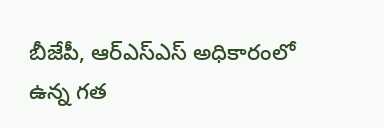బీజేపీ, ఆర్ఎస్ఎస్ అధికారంలో ఉన్న గత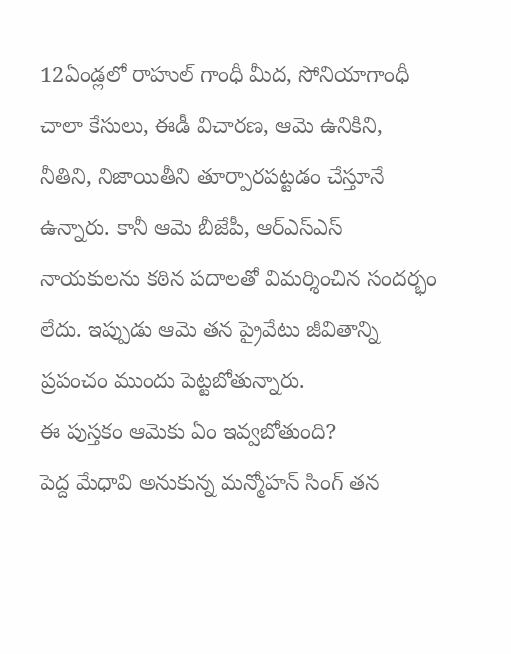12ఏండ్లలో రాహుల్ గాంధీ మీద, సోనియాగాంధీ చాలా కేసులు, ఈడీ విచారణ, ఆమె ఉనికిని, నీతిని, నిజాయితీని తూర్పారపట్టడం చేస్తూనే ఉన్నారు. కానీ ఆమె బీజేపీ, ఆర్ఎస్ఎస్
నాయకులను కఠిన పదాలతో విమర్శించిన సందర్భం లేదు. ఇప్పుడు ఆమె తన ప్రైవేటు జీవితాన్ని ప్రపంచం ముందు పెట్టబోతున్నారు.
ఈ పుస్తకం ఆమెకు ఏం ఇవ్వబోతుంది?
పెద్ద మేధావి అనుకున్న మన్మోహన్ సింగ్ తన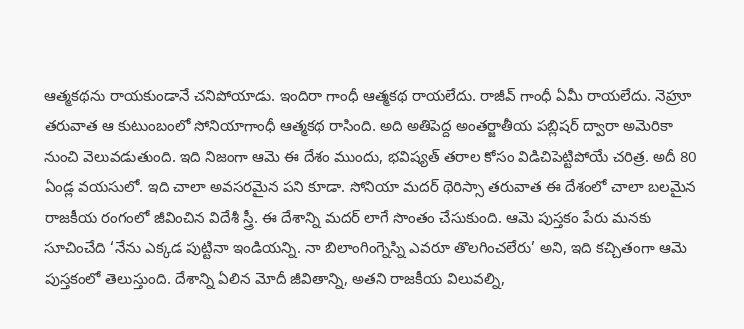ఆత్మకథను రాయకుండానే చనిపోయాడు. ఇందిరా గాంధీ ఆత్మకథ రాయలేదు. రాజీవ్ గాంధీ ఏమీ రాయలేదు. నెహ్రూ తరువాత ఆ కుటుంబంలో సోనియాగాంధీ ఆత్మకథ రాసింది. అది అతిపెద్ద అంతర్జాతీయ పబ్లిషర్ ద్వారా అమెరికా నుంచి వెలువడుతుంది. ఇది నిజంగా ఆమె ఈ దేశం ముందు, భవిష్యత్ తరాల కోసం విడిచిపెట్టిపోయే చరిత్ర. అదీ 80 ఏండ్ల వయసులో. ఇది చాలా అవసరమైన పని కూడా. సోనియా మదర్ థెరిస్సా తరువాత ఈ దేశంలో చాలా బలమైన రాజకీయ రంగంలో జీవించిన విదేశీ స్త్రీ. ఈ దేశాన్ని మదర్ లాగే సొంతం చేసుకుంది. ఆమె పుస్తకం పేరు మనకు సూచించేది ‘నేను ఎక్కడ పుట్టినా ఇండియన్ని. నా బిలాంగింగ్నెస్ని ఎవరూ తొలగించలేరు’ అని, ఇది కచ్చితంగా ఆమె పుస్తకంలో తెలుస్తుంది. దేశాన్ని ఏలిన మోదీ జీవితాన్ని, అతని రాజకీయ విలువల్ని,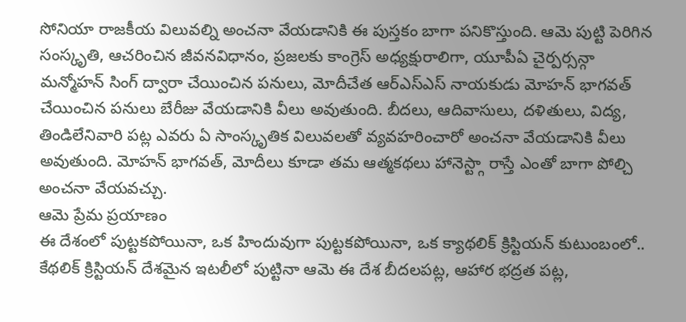సోనియా రాజకీయ విలువల్ని అంచనా వేయడానికి ఈ పుస్తకం బాగా పనికొస్తుంది. ఆమె పుట్టి పెరిగిన సంస్కృతి, ఆచరించిన జీవనవిధానం, ప్రజలకు కాంగ్రెస్ అధ్యక్షురాలిగా, యూపీఏ చైర్పర్సన్గా మన్మోహన్ సింగ్ ద్వారా చేయించిన పనులు, మోదీచేత ఆర్ఎస్ఎస్ నాయకుడు మోహన్ భాగవత్ చేయించిన పనులు బేరీజు వేయడానికి వీలు అవుతుంది. బీదలు, ఆదివాసులు, దళితులు, విద్య, తిండిలేనివారి పట్ల ఎవరు ఏ సాంస్కృతిక విలువలతో వ్యవహరించారో అంచనా వేయడానికి వీలు అవుతుంది. మోహన్ భాగవత్, మోదీలు కూడా తమ ఆత్మకథలు హానెస్ట్గా రాస్తే ఎంతో బాగా పోల్చి అంచనా వేయవచ్చు.
ఆమె ప్రేమ ప్రయాణం
ఈ దేశంలో పుట్టకపోయినా, ఒక హిందువుగా పుట్టకపోయినా, ఒక క్యాథలిక్ క్రిస్టియన్ కుటుంబంలో.. కేథలిక్ క్రిస్టియన్ దేశమైన ఇటలీలో పుట్టినా ఆమె ఈ దేశ బీదలపట్ల, ఆహార భద్రత పట్ల,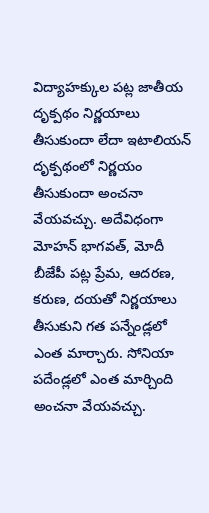విద్యాహక్కుల పట్ల జాతీయ దృక్పథం నిర్ణయాలు తీసుకుందా లేదా ఇటాలియన్ దృక్పథంలో నిర్ణయం తీసుకుందా అంచనా వేయవచ్చు. అదేవిధంగా మోహన్ భాగవత్, మోదీ బీజేపీ పట్ల ప్రేమ, ఆదరణ, కరుణ, దయతో నిర్ణయాలు తీసుకుని గత పన్నేండ్లలో ఎంత మార్చారు. సోనియా పదేండ్లలో ఎంత మార్చింది అంచనా వేయవచ్చు.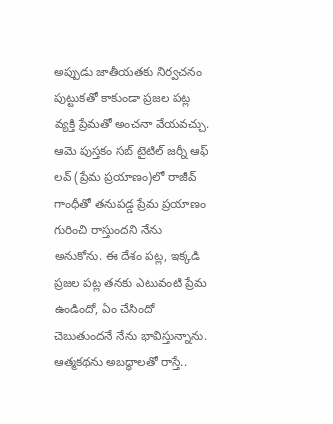అప్పుడు జాతీయతకు నిర్వచనం పుట్టుకతో కాకుండా ప్రజల పట్ల వ్యక్తి ప్రేమతో అంచనా వేయవచ్చు. ఆమె పుస్తకం సబ్ టైటిల్ జర్నీ ఆఫ్ లవ్ (ప్రేమ ప్రయాణం)లో రాజీవ్ గాంధీతో తనుపడ్డ ప్రేమ ప్రయాణం గురించి రాస్తుందని నేను అనుకోను. ఈ దేశం పట్ల, ఇక్కడి ప్రజల పట్ల తనకు ఎటువంటి ప్రేమ ఉండిందో, ఏం చేసిందో చెబుతుందనే నేను భావిస్తున్నాను.
ఆత్మకథను అబద్ధాలతో రాస్తే..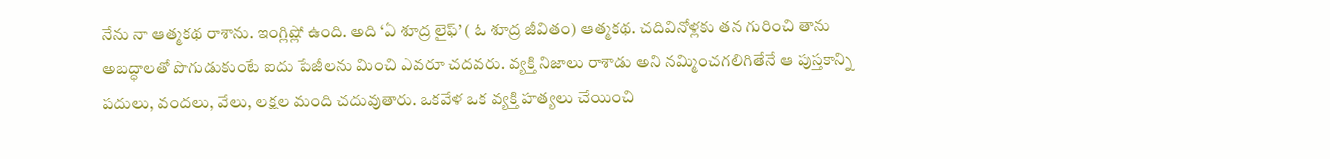నేను నా ఆత్మకథ రాశాను. ఇంగ్లిష్లో ఉంది. అది ‘ఏ శూద్ర లైఫ్’ ( ఓ శూద్ర జీవితం) ఆత్మకథ. చదివినోళ్లకు తన గురించి తాను అబద్ధాలతో పొగుడుకుంటే ఐదు పేజీలను మించి ఎవరూ చదవరు. వ్యక్తి నిజాలు రాశాడు అని నమ్మించగలిగితేనే ఆ పుస్తకాన్ని పదులు, వందలు, వేలు, లక్షల మంది చదువుతారు. ఒకవేళ ఒక వ్యక్తి హత్యలు చేయించి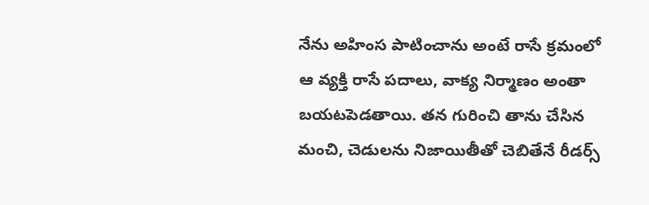నేను అహింస పాటించాను అంటే రాసే క్రమంలో ఆ వ్యక్తి రాసే పదాలు, వాక్య నిర్మాణం అంతా బయటపెడతాయి. తన గురించి తాను చేసిన మంచి, చెడులను నిజాయితీతో చెబితేనే రీడర్స్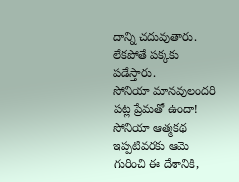దాన్ని చదువుతారు. లేకపోతే పక్కకు పడేస్తారు.
సోనియా మానవులందరి పట్ల ప్రేమతో ఉందా!
సోనియా ఆత్మకథ ఇప్పటివరకు ఆమె గురించి ఈ దేశానికి,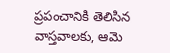ప్రపంచానికి తెలిసిన వాస్తవాలకు, ఆమె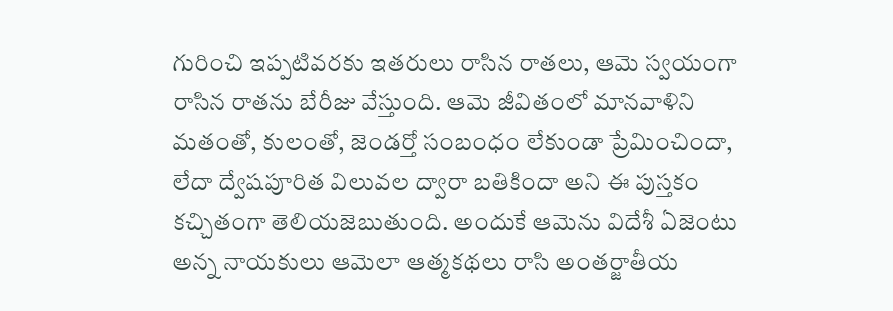గురించి ఇప్పటివరకు ఇతరులు రాసిన రాతలు, ఆమె స్వయంగా రాసిన రాతను బేరీజు వేస్తుంది. ఆమె జీవితంలో మానవాళిని మతంతో, కులంతో, జెండర్తో సంబంధం లేకుండా ప్రేమించిందా, లేదా ద్వేషపూరిత విలువల ద్వారా బతికిందా అని ఈ పుస్తకం కచ్చితంగా తెలియజెబుతుంది. అందుకే ఆమెను విదేశీ ఏజెంటు అన్న నాయకులు ఆమెలా ఆత్మకథలు రాసి అంతర్జాతీయ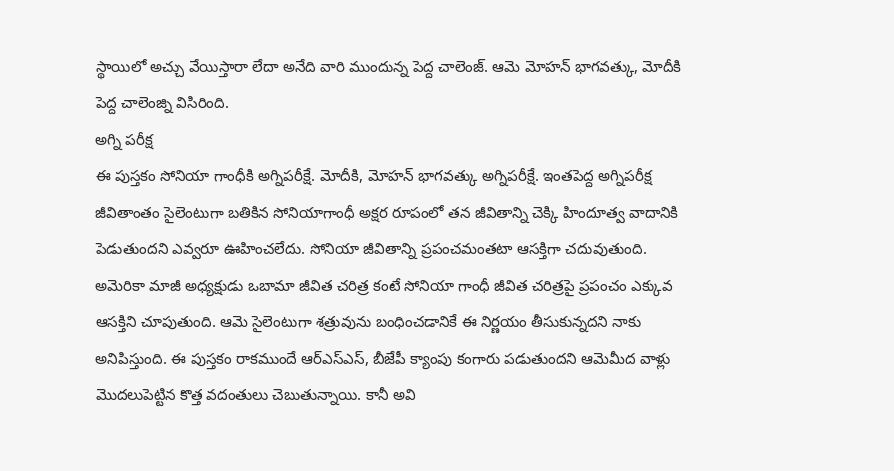స్థాయిలో అచ్చు వేయిస్తారా లేదా అనేది వారి ముందున్న పెద్ద చాలెంజ్. ఆమె మోహన్ భాగవత్కు, మోదీకి పెద్ద చాలెంజ్ని విసిరింది.
అగ్ని పరీక్ష
ఈ పుస్తకం సోనియా గాంధీకి అగ్నిపరీక్షే. మోదీకి, మోహన్ భాగవత్కు అగ్నిపరీక్షే. ఇంతపెద్ద అగ్నిపరీక్ష జీవితాంతం సైలెంటుగా బతికిన సోనియాగాంధీ అక్షర రూపంలో తన జీవితాన్ని చెక్కి హిందూత్వ వాదానికి పెడుతుందని ఎవ్వరూ ఊహించలేదు. సోనియా జీవితాన్ని ప్రపంచమంతటా ఆసక్తిగా చదువుతుంది. అమెరికా మాజీ అధ్యక్షుడు ఒబామా జీవిత చరిత్ర కంటే సోనియా గాంధీ జీవిత చరిత్రపై ప్రపంచం ఎక్కువ ఆసక్తిని చూపుతుంది. ఆమె సైలెంటుగా శత్రువును బంధించడానికే ఈ నిర్ణయం తీసుకున్నదని నాకు అనిపిస్తుంది. ఈ పుస్తకం రాకముందే ఆర్ఎస్ఎస్, బీజేపీ క్యాంపు కంగారు పడుతుందని ఆమెమీద వాళ్లు మొదలుపెట్టిన కొత్త వదంతులు చెబుతున్నాయి. కానీ అవి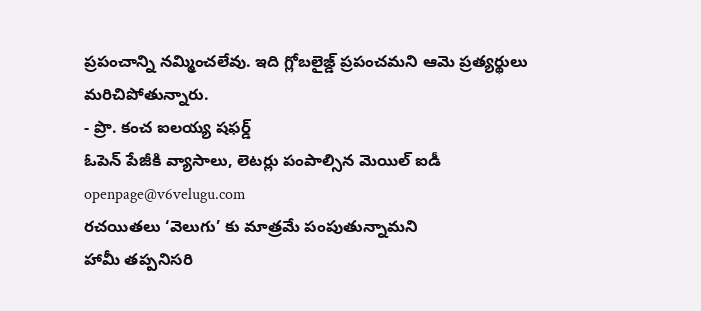ప్రపంచాన్ని నమ్మించలేవు. ఇది గ్లోబలైజ్డ్ ప్రపంచమని ఆమె ప్రత్యర్థులు మరిచిపోతున్నారు.
- ప్రొ. కంచ ఐలయ్య షఫర్డ్
ఓపెన్ పేజీకి వ్యాసాలు, లెటర్లు పంపాల్సిన మెయిల్ ఐడీ
openpage@v6velugu.com
రచయితలు ‘వెలుగు’ కు మాత్రమే పంపుతున్నామని
హామీ తప్పనిసరి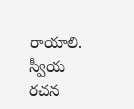రాయాలి.
స్వీయ రచన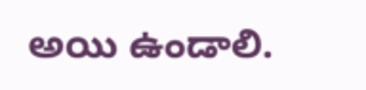అయి ఉండాలి.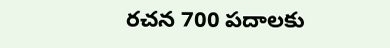రచన 700 పదాలకు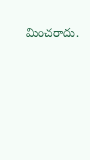మించరాదు.